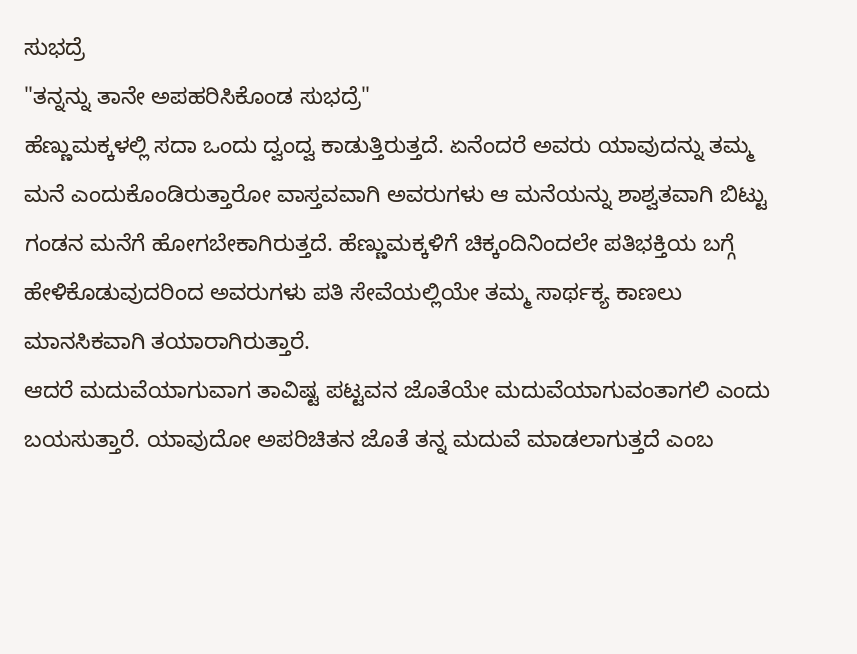ಸುಭದ್ರೆ
"ತನ್ನನ್ನು ತಾನೇ ಅಪಹರಿಸಿಕೊಂಡ ಸುಭದ್ರೆ"
ಹೆಣ್ಣುಮಕ್ಕಳಲ್ಲಿ ಸದಾ ಒಂದು ದ್ವಂದ್ವ ಕಾಡುತ್ತಿರುತ್ತದೆ. ಏನೆಂದರೆ ಅವರು ಯಾವುದನ್ನು ತಮ್ಮ ಮನೆ ಎಂದುಕೊಂಡಿರುತ್ತಾರೋ ವಾಸ್ತವವಾಗಿ ಅವರುಗಳು ಆ ಮನೆಯನ್ನು ಶಾಶ್ವತವಾಗಿ ಬಿಟ್ಟು ಗಂಡನ ಮನೆಗೆ ಹೋಗಬೇಕಾಗಿರುತ್ತದೆ. ಹೆಣ್ಣುಮಕ್ಕಳಿಗೆ ಚಿಕ್ಕಂದಿನಿಂದಲೇ ಪತಿಭಕ್ತಿಯ ಬಗ್ಗೆ ಹೇಳಿಕೊಡುವುದರಿಂದ ಅವರುಗಳು ಪತಿ ಸೇವೆಯಲ್ಲಿಯೇ ತಮ್ಮ ಸಾರ್ಥಕ್ಯ ಕಾಣಲು ಮಾನಸಿಕವಾಗಿ ತಯಾರಾಗಿರುತ್ತಾರೆ.
ಆದರೆ ಮದುವೆಯಾಗುವಾಗ ತಾವಿಷ್ಟ ಪಟ್ಟವನ ಜೊತೆಯೇ ಮದುವೆಯಾಗುವಂತಾಗಲಿ ಎಂದು ಬಯಸುತ್ತಾರೆ. ಯಾವುದೋ ಅಪರಿಚಿತನ ಜೊತೆ ತನ್ನ ಮದುವೆ ಮಾಡಲಾಗುತ್ತದೆ ಎಂಬ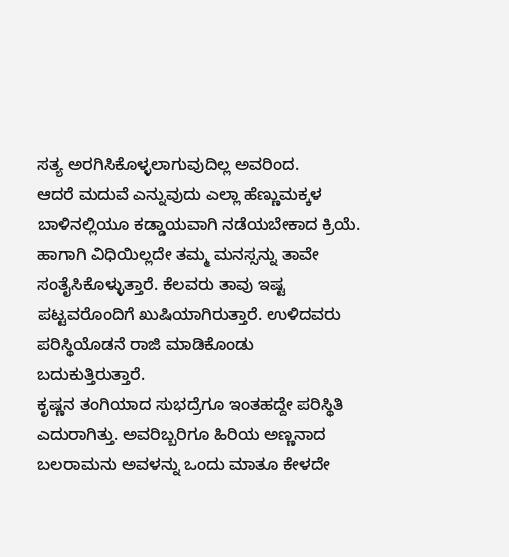ಸತ್ಯ ಅರಗಿಸಿಕೊಳ್ಳಲಾಗುವುದಿಲ್ಲ ಅವರಿಂದ.
ಆದರೆ ಮದುವೆ ಎನ್ನುವುದು ಎಲ್ಲಾ ಹೆಣ್ಣುಮಕ್ಕಳ ಬಾಳಿನಲ್ಲಿಯೂ ಕಡ್ಡಾಯವಾಗಿ ನಡೆಯಬೇಕಾದ ಕ್ರಿಯೆ. ಹಾಗಾಗಿ ವಿಧಿಯಿಲ್ಲದೇ ತಮ್ಮ ಮನಸ್ಸನ್ನು ತಾವೇ ಸಂತೈಸಿಕೊಳ್ಳುತ್ತಾರೆ. ಕೆಲವರು ತಾವು ಇಷ್ಟ ಪಟ್ಟವರೊಂದಿಗೆ ಖುಷಿಯಾಗಿರುತ್ತಾರೆ. ಉಳಿದವರು ಪರಿಸ್ಥಿಯೊಡನೆ ರಾಜಿ ಮಾಡಿಕೊಂಡು ಬದುಕುತ್ತಿರುತ್ತಾರೆ.
ಕೃಷ್ಣನ ತಂಗಿಯಾದ ಸುಭದ್ರೆಗೂ ಇಂತಹದ್ದೇ ಪರಿಸ್ಥಿತಿ ಎದುರಾಗಿತ್ತು. ಅವರಿಬ್ಬರಿಗೂ ಹಿರಿಯ ಅಣ್ಣನಾದ ಬಲರಾಮನು ಅವಳನ್ನು ಒಂದು ಮಾತೂ ಕೇಳದೇ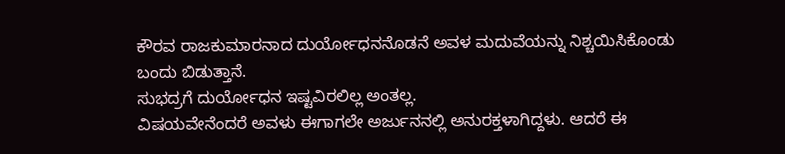ಕೌರವ ರಾಜಕುಮಾರನಾದ ದುರ್ಯೋಧನನೊಡನೆ ಅವಳ ಮದುವೆಯನ್ನು ನಿಶ್ಚಯಿಸಿಕೊಂಡು ಬಂದು ಬಿಡುತ್ತಾನೆ.
ಸುಭದ್ರಗೆ ದುರ್ಯೋಧನ ಇಷ್ಟವಿರಲಿಲ್ಲ ಅಂತಲ್ಲ.
ವಿಷಯವೇನೆಂದರೆ ಅವಳು ಈಗಾಗಲೇ ಅರ್ಜುನನಲ್ಲಿ ಅನುರಕ್ತಳಾಗಿದ್ದಳು. ಆದರೆ ಈ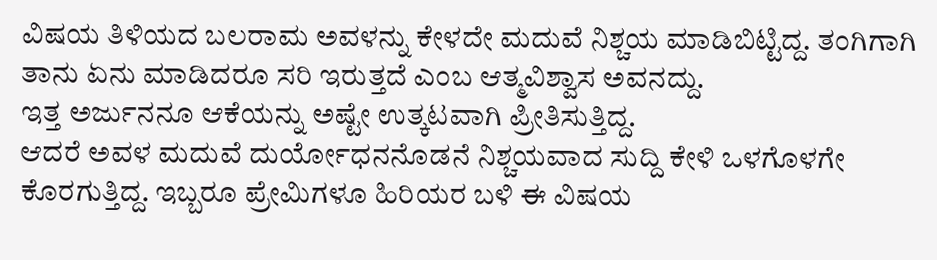ವಿಷಯ ತಿಳಿಯದ ಬಲರಾಮ ಅವಳನ್ನು ಕೇಳದೇ ಮದುವೆ ನಿಶ್ಚಯ ಮಾಡಿಬಿಟ್ಟಿದ್ದ. ತಂಗಿಗಾಗಿ ತಾನು ಏನು ಮಾಡಿದರೂ ಸರಿ ಇರುತ್ತದೆ ಎಂಬ ಆತ್ಮವಿಶ್ವಾಸ ಅವನದ್ದು.
ಇತ್ತ ಅರ್ಜುನನೂ ಆಕೆಯನ್ನು ಅಷ್ಟೇ ಉತ್ಕಟವಾಗಿ ಪ್ರೀತಿಸುತ್ತಿದ್ದ.
ಆದರೆ ಅವಳ ಮದುವೆ ದುರ್ಯೋಧನನೊಡನೆ ನಿಶ್ಚಯವಾದ ಸುದ್ದಿ ಕೇಳಿ ಒಳಗೊಳಗೇ ಕೊರಗುತ್ತಿದ್ದ. ಇಬ್ಬರೂ ಪ್ರೇಮಿಗಳೂ ಹಿರಿಯರ ಬಳಿ ಈ ವಿಷಯ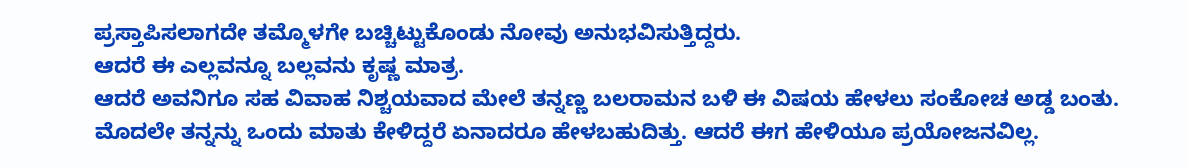ಪ್ರಸ್ತಾಪಿಸಲಾಗದೇ ತಮ್ಮೊಳಗೇ ಬಚ್ಚಿಟ್ಟುಕೊಂಡು ನೋವು ಅನುಭವಿಸುತ್ತಿದ್ದರು.
ಆದರೆ ಈ ಎಲ್ಲವನ್ನೂ ಬಲ್ಲವನು ಕೃಷ್ಣ ಮಾತ್ರ.
ಆದರೆ ಅವನಿಗೂ ಸಹ ವಿವಾಹ ನಿಶ್ಚಯವಾದ ಮೇಲೆ ತನ್ನಣ್ಣ ಬಲರಾಮನ ಬಳಿ ಈ ವಿಷಯ ಹೇಳಲು ಸಂಕೋಚ ಅಡ್ಡ ಬಂತು. ಮೊದಲೇ ತನ್ನನ್ನು ಒಂದು ಮಾತು ಕೇಳಿದ್ದರೆ ಏನಾದರೂ ಹೇಳಬಹುದಿತ್ತು. ಆದರೆ ಈಗ ಹೇಳಿಯೂ ಪ್ರಯೋಜನವಿಲ್ಲ.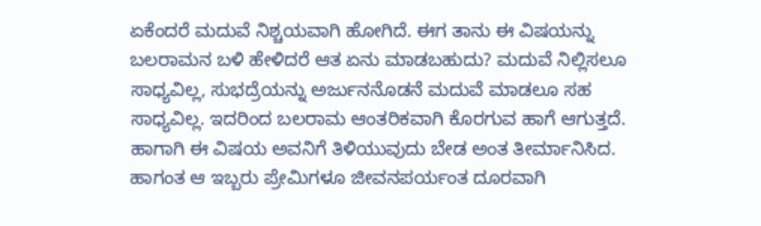ಏಕೆಂದರೆ ಮದುವೆ ನಿಶ್ಚಯವಾಗಿ ಹೋಗಿದೆ. ಈಗ ತಾನು ಈ ವಿಷಯನ್ನು ಬಲರಾಮನ ಬಳಿ ಹೇಳಿದರೆ ಆತ ಏನು ಮಾಡಬಹುದು? ಮದುವೆ ನಿಲ್ಲಿಸಲೂ ಸಾಧ್ಯವಿಲ್ಲ, ಸುಭದ್ರೆಯನ್ನು ಅರ್ಜುನನೊಡನೆ ಮದುವೆ ಮಾಡಲೂ ಸಹ ಸಾಧ್ಯವಿಲ್ಲ. ಇದರಿಂದ ಬಲರಾಮ ಆಂತರಿಕವಾಗಿ ಕೊರಗುವ ಹಾಗೆ ಆಗುತ್ತದೆ.
ಹಾಗಾಗಿ ಈ ವಿಷಯ ಅವನಿಗೆ ತಿಳಿಯುವುದು ಬೇಡ ಅಂತ ತೀರ್ಮಾನಿಸಿದ. ಹಾಗಂತ ಆ ಇಬ್ಬರು ಪ್ರೇಮಿಗಳೂ ಜೀವನಪರ್ಯಂತ ದೂರವಾಗಿ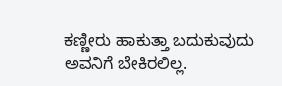ಕಣ್ಣೀರು ಹಾಕುತ್ತಾ ಬದುಕುವುದು ಅವನಿಗೆ ಬೇಕಿರಲಿಲ್ಲ.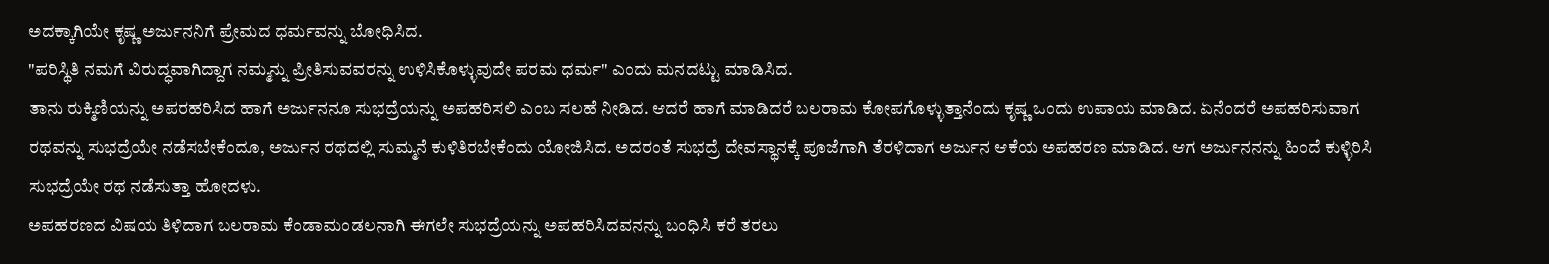ಅದಕ್ಕಾಗಿಯೇ ಕೃಷ್ಣ ಅರ್ಜುನನಿಗೆ ಪ್ರೇಮದ ಧರ್ಮವನ್ನು ಬೋಧಿಸಿದ.
"ಪರಿಸ್ಥಿತಿ ನಮಗೆ ವಿರುದ್ಧವಾಗಿದ್ದಾಗ ನಮ್ಮನ್ನು ಪ್ರೀತಿಸುವವರನ್ನು ಉಳಿಸಿಕೊಳ್ಳುವುದೇ ಪರಮ ಧರ್ಮ" ಎಂದು ಮನದಟ್ಟು ಮಾಡಿಸಿದ.
ತಾನು ರುಕ್ಮಿಣಿಯನ್ನು ಅಪರಹರಿಸಿದ ಹಾಗೆ ಅರ್ಜುನನೂ ಸುಭದ್ರೆಯನ್ನು ಅಪಹರಿಸಲಿ ಎಂಬ ಸಲಹೆ ನೀಡಿದ. ಆದರೆ ಹಾಗೆ ಮಾಡಿದರೆ ಬಲರಾಮ ಕೋಪಗೊಳ್ಳುತ್ತಾನೆಂದು ಕೃಷ್ಣ ಒಂದು ಉಪಾಯ ಮಾಡಿದ. ಏನೆಂದರೆ ಅಪಹರಿಸುವಾಗ ರಥವನ್ನು ಸುಭದ್ರೆಯೇ ನಡೆಸಬೇಕೆಂದೂ, ಅರ್ಜುನ ರಥದಲ್ಲಿ ಸುಮ್ಮನೆ ಕುಳಿತಿರಬೇಕೆಂದು ಯೋಜಿಸಿದ. ಅದರಂತೆ ಸುಭದ್ರೆ ದೇವಸ್ಥಾನಕ್ಕೆ ಪೂಜೆಗಾಗಿ ತೆರಳಿದಾಗ ಅರ್ಜುನ ಆಕೆಯ ಅಪಹರಣ ಮಾಡಿದ. ಆಗ ಅರ್ಜುನನನ್ನು ಹಿಂದೆ ಕುಳ್ಳಿರಿಸಿ ಸುಭದ್ರೆಯೇ ರಥ ನಡೆಸುತ್ತಾ ಹೋದಳು.
ಅಪಹರಣದ ವಿಷಯ ತಿಳಿದಾಗ ಬಲರಾಮ ಕೆಂಡಾಮಂಡಲನಾಗಿ ಈಗಲೇ ಸುಭದ್ರೆಯನ್ನು ಅಪಹರಿಸಿದವನನ್ನು ಬಂಧಿಸಿ ಕರೆ ತರಲು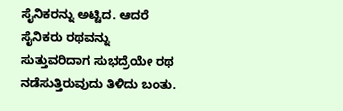ಸೈನಿಕರನ್ನು ಅಟ್ಟಿದ. ಆದರೆ ಸೈನಿಕರು ರಥವನ್ನು ಸುತ್ತುವರಿದಾಗ ಸುಭದ್ರೆಯೇ ರಥ ನಡೆಸುತ್ತಿರುವುದು ತಿಳಿದು ಬಂತು.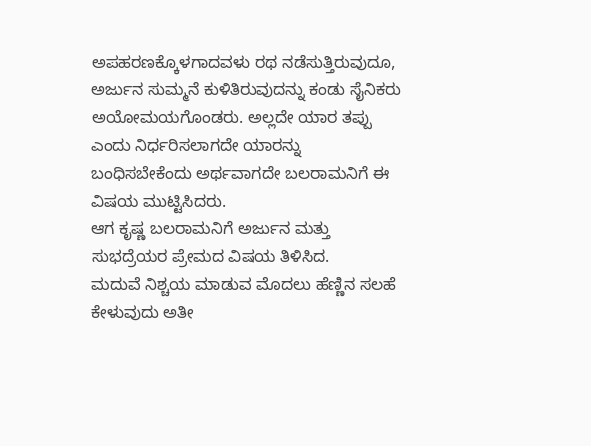ಅಪಹರಣಕ್ಕೊಳಗಾದವಳು ರಥ ನಡೆಸುತ್ತಿರುವುದೂ, ಅರ್ಜುನ ಸುಮ್ಮನೆ ಕುಳಿತಿರುವುದನ್ನು ಕಂಡು ಸೈನಿಕರು ಅಯೋಮಯಗೊಂಡರು. ಅಲ್ಲದೇ ಯಾರ ತಪ್ಪು ಎಂದು ನಿರ್ಧರಿಸಲಾಗದೇ ಯಾರನ್ನು ಬಂಧಿಸಬೇಕೆಂದು ಅರ್ಥವಾಗದೇ ಬಲರಾಮನಿಗೆ ಈ ವಿಷಯ ಮುಟ್ಟಿಸಿದರು.
ಆಗ ಕೃಷ್ಣ ಬಲರಾಮನಿಗೆ ಅರ್ಜುನ ಮತ್ತು ಸುಭದ್ರೆಯರ ಪ್ರೇಮದ ವಿಷಯ ತಿಳಿಸಿದ.
ಮದುವೆ ನಿಶ್ಚಯ ಮಾಡುವ ಮೊದಲು ಹೆಣ್ಣಿನ ಸಲಹೆ ಕೇಳುವುದು ಅತೀ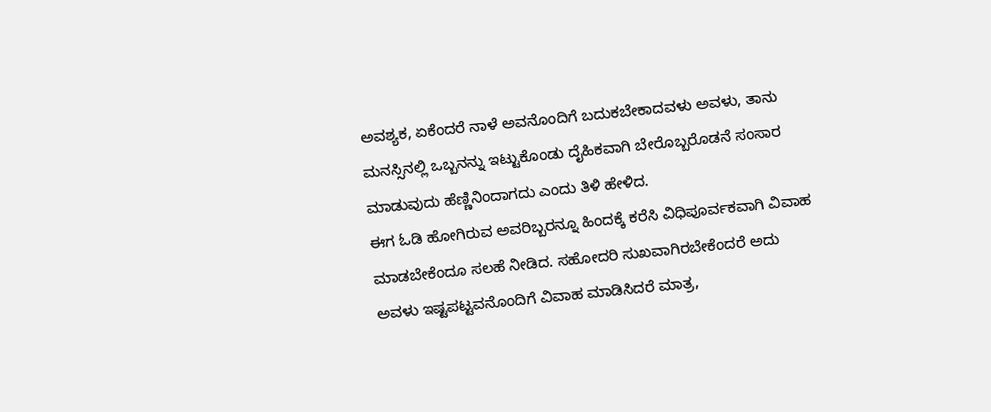ಅವಶ್ಯಕ, ಏಕೆಂದರೆ ನಾಳೆ ಅವನೊಂದಿಗೆ ಬದುಕಬೇಕಾದವಳು ಅವಳು, ತಾನು ಮನಸ್ಸಿನಲ್ಲಿ ಒಬ್ಬನನ್ನು ಇಟ್ಟುಕೊಂಡು ದೈಹಿಕವಾಗಿ ಬೇರೊಬ್ಬರೊಡನೆ ಸಂಸಾರ ಮಾಡುವುದು ಹೆಣ್ಣಿನಿಂದಾಗದು ಎಂದು ತಿಳಿ ಹೇಳಿದ.
ಈಗ ಓಡಿ ಹೋಗಿರುವ ಅವರಿಬ್ಬರನ್ನೂ ಹಿಂದಕ್ಕೆ ಕರೆಸಿ ವಿಧಿಪೂರ್ವಕವಾಗಿ ವಿವಾಹ ಮಾಡಬೇಕೆಂದೂ ಸಲಹೆ ನೀಡಿದ. ಸಹೋದರಿ ಸುಖವಾಗಿರಬೇಕೆಂದರೆ ಅದು ಅವಳು ಇಷ್ಟಪಟ್ಟವನೊಂದಿಗೆ ವಿವಾಹ ಮಾಡಿಸಿದರೆ ಮಾತ್ರ,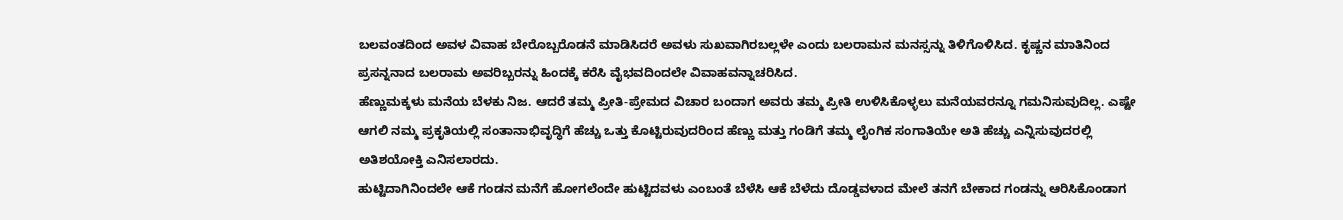ಬಲವಂತದಿಂದ ಅವಳ ವಿವಾಹ ಬೇರೊಬ್ಬರೊಡನೆ ಮಾಡಿಸಿದರೆ ಅವಳು ಸುಖವಾಗಿರಬಲ್ಲಳೇ ಎಂದು ಬಲರಾಮನ ಮನಸ್ಸನ್ನು ತಿಳಿಗೊಳಿಸಿದ. ಕೃಷ್ಣನ ಮಾತಿನಿಂದ ಪ್ರಸನ್ನನಾದ ಬಲರಾಮ ಅವರಿಬ್ಬರನ್ನು ಹಿಂದಕ್ಕೆ ಕರೆಸಿ ವೈಭವದಿಂದಲೇ ವಿವಾಹವನ್ನಾಚರಿಸಿದ.
ಹೆಣ್ಣುಮಕ್ಕಳು ಮನೆಯ ಬೆಳಕು ನಿಜ. ಆದರೆ ತಮ್ಮ ಪ್ರೀತಿ-ಪ್ರೇಮದ ವಿಚಾರ ಬಂದಾಗ ಅವರು ತಮ್ಮ ಪ್ರೀತಿ ಉಳಿಸಿಕೊಳ್ಳಲು ಮನೆಯವರನ್ನೂ ಗಮನಿಸುವುದಿಲ್ಲ. ಎಷ್ಟೇ ಆಗಲಿ ನಮ್ಮ ಪ್ರಕೃತಿಯಲ್ಲಿ ಸಂತಾನಾಭಿವೃದ್ಧಿಗೆ ಹೆಚ್ಚು ಒತ್ತು ಕೊಟ್ಟಿರುವುದರಿಂದ ಹೆಣ್ಣು ಮತ್ತು ಗಂಡಿಗೆ ತಮ್ಮ ಲೈಂಗಿಕ ಸಂಗಾತಿಯೇ ಅತಿ ಹೆಚ್ಚು ಎನ್ನಿಸುವುದರಲ್ಲಿ ಅತಿಶಯೋಕ್ತಿ ಎನಿಸಲಾರದು.
ಹುಟ್ಟಿದಾಗಿನಿಂದಲೇ ಆಕೆ ಗಂಡನ ಮನೆಗೆ ಹೋಗಲೆಂದೇ ಹುಟ್ಟಿದವಳು ಎಂಬಂತೆ ಬೆಳೆಸಿ ಆಕೆ ಬೆಳೆದು ದೊಡ್ಡವಳಾದ ಮೇಲೆ ತನಗೆ ಬೇಕಾದ ಗಂಡನ್ನು ಆರಿಸಿಕೊಂಡಾಗ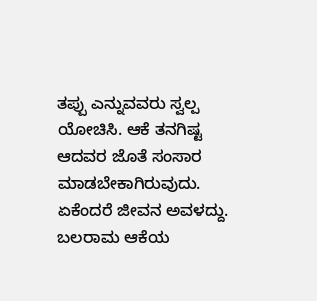ತಪ್ಪು ಎನ್ನುವವರು ಸ್ವಲ್ಪ ಯೋಚಿಸಿ. ಆಕೆ ತನಗಿಷ್ಟ ಆದವರ ಜೊತೆ ಸಂಸಾರ ಮಾಡಬೇಕಾಗಿರುವುದು.
ಏಕೆಂದರೆ ಜೀವನ ಅವಳದ್ದು.
ಬಲರಾಮ ಆಕೆಯ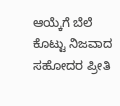ಆಯ್ಕೆಗೆ ಬೆಲೆ ಕೊಟ್ಟು ನಿಜವಾದ ಸಹೋದರ ಪ್ರೀತಿ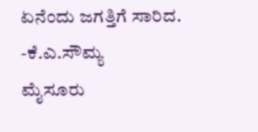ಏನೆಂದು ಜಗತ್ತಿಗೆ ಸಾರಿದ.
-ಕೆ.ಎ.ಸೌಮ್ಯ
ಮೈಸೂರು